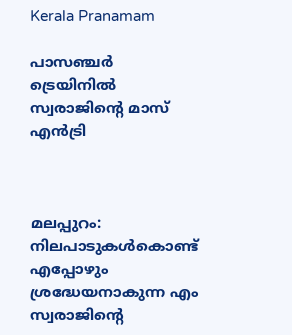Kerala Pranamam

പാസഞ്ചര്‍ ട്രെയിനില്‍ സ്വരാജിന്റെ മാസ് എന്‍ട്രി



മലപ്പുറം: നിലപാടുകള്‍കൊണ്ട് എപ്പോഴും ശ്രദ്ധേയനാകുന്ന എം സ്വരാജിന്റെ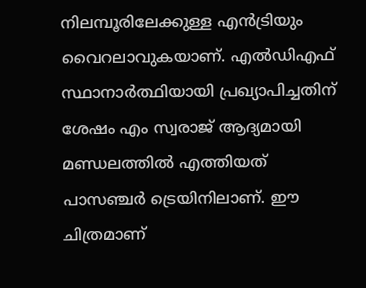നിലമ്പൂരിലേക്കുള്ള എന്‍ട്രിയും വൈറലാവുകയാണ്. എല്‍ഡിഎഫ് സ്ഥാനാര്‍ത്ഥിയായി പ്രഖ്യാപിച്ചതിന് ശേഷം എം സ്വരാജ് ആദ്യമായി മണ്ഡലത്തില്‍ എത്തിയത് പാസഞ്ചര്‍ ട്രെയിനിലാണ്. ഈ ചിത്രമാണ്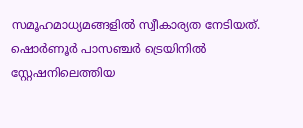സമൂഹമാധ്യമങ്ങളില്‍ സ്വീകാര്യത നേടിയത്. ഷൊര്‍ണൂര്‍ പാസഞ്ചര്‍ ട്രെയിനില്‍ സ്റ്റേഷനിലെത്തിയ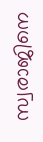സ്വരാജിനെ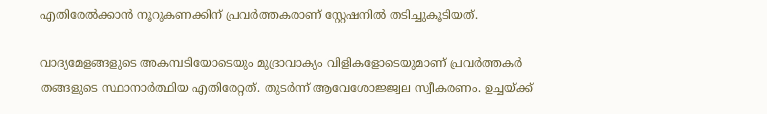എതിരേല്‍ക്കാന്‍ നൂറുകണക്കിന് പ്രവര്‍ത്തകരാണ് സ്റ്റേഷനില്‍ തടിച്ചുകൂടിയത്.

വാദ്യമേളങ്ങളുടെ അകമ്പടിയോടെയും മുദ്രാവാക്യം വിളികളോടെയുമാണ് പ്രവര്‍ത്തകര്‍ തങ്ങളുടെ സ്ഥാനാര്‍ത്ഥിയ എതിരേറ്റത്. തുടര്‍ന്ന് ആവേശോജ്ജ്വല സ്വീകരണം. ഉച്ചയ്ക്ക്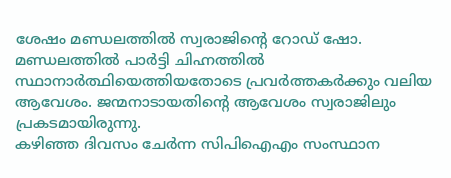ശേഷം മണ്ഡലത്തില്‍ സ്വരാജിന്റെ റോഡ് ഷോ. മണ്ഡലത്തില്‍ പാര്‍ട്ടി ചിഹ്നത്തില്‍ സ്ഥാനാര്‍ത്ഥിയെത്തിയതോടെ പ്രവര്‍ത്തകര്‍ക്കും വലിയ ആവേശം. ജന്മനാടായതിന്റെ ആവേശം സ്വരാജിലും പ്രകടമായിരുന്നു.
കഴിഞ്ഞ ദിവസം ചേര്‍ന്ന സിപിഐഎം സംസ്ഥാന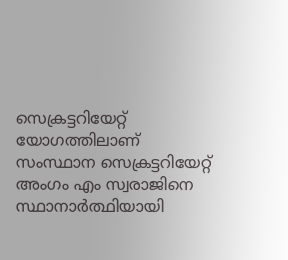സെക്രട്ടറിയേറ്റ് യോഗത്തിലാണ് സംസ്ഥാന സെക്രട്ടറിയേറ്റ് അംഗം എം സ്വരാജിനെ സ്ഥാനാര്‍ത്ഥിയായി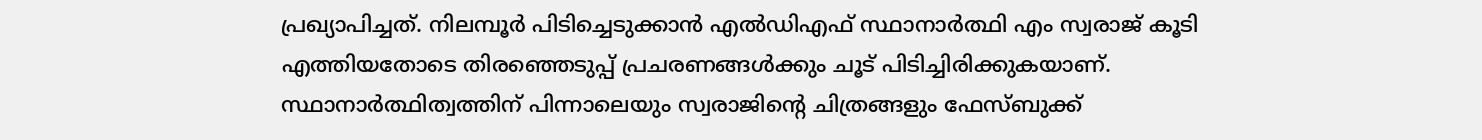പ്രഖ്യാപിച്ചത്. നിലമ്പൂര്‍ പിടിച്ചെടുക്കാന്‍ എല്‍ഡിഎഫ് സ്ഥാനാര്‍ത്ഥി എം സ്വരാജ് കൂടി എത്തിയതോടെ തിരഞ്ഞെടുപ്പ് പ്രചരണങ്ങള്‍ക്കും ചൂട് പിടിച്ചിരിക്കുകയാണ്.
സ്ഥാനാര്‍ത്ഥിത്വത്തിന് പിന്നാലെയും സ്വരാജിന്റെ ചിത്രങ്ങളും ഫേസ്ബുക്ക്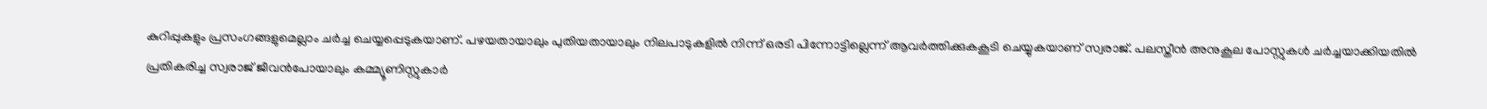കുറിപ്പുകളും പ്രസംഗങ്ങളുമെല്ലാം ചര്‍ച്ച ചെയ്യപ്പെടുകയാണ്. പഴയതായാലും പുതിയതായാലും നിലപാടുകളില്‍ നിന്ന് ഒരടി പിന്നോട്ടില്ലെന്ന് ആവര്‍ത്തിക്കുകകൂടി ചെയ്യുകയാണ് സ്വരാജ്. പലസ്തീന്‍ അനുകൂല പോസ്റ്റുകള്‍ ചര്‍ച്ചയാക്കിയതില്‍ പ്രതികരിച്ച സ്വരാജ് ജീവന്‍പോയാലും കമ്മ്യൂണിസ്റ്റുകാര്‍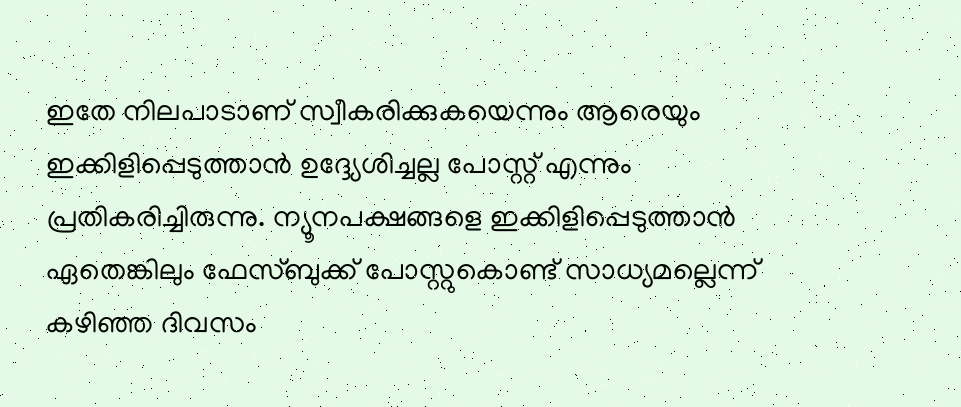ഇതേ നിലപാടാണ് സ്വീകരിക്കുകയെന്നും ആരെയും ഇക്കിളിപ്പെടുത്താന്‍ ഉദ്ദ്യേശിച്ചല്ല പോസ്റ്റ് എന്നും പ്രതികരിച്ചിരുന്നു. ന്യൂനപക്ഷങ്ങളെ ഇക്കിളിപ്പെടുത്താന്‍ ഏതെങ്കിലും ഫേസ്ബുക്ക് പോസ്റ്റുകൊണ്ട് സാധ്യമല്ലെന്ന് കഴിഞ്ഞ ദിവസം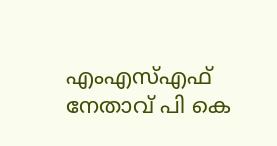എംഎസ്എഫ് നേതാവ് പി കെ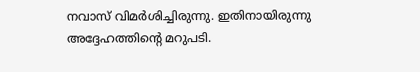നവാസ് വിമര്‍ശിച്ചിരുന്നു. ഇതിനായിരുന്നു അദ്ദേഹത്തിന്റെ മറുപടി.